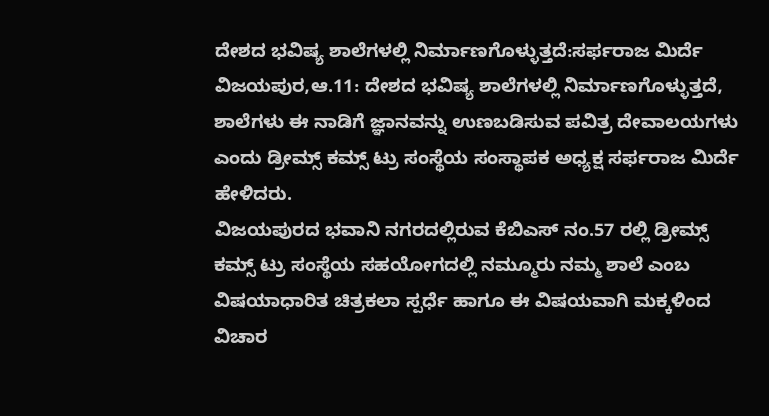ದೇಶದ ಭವಿಷ್ಯ ಶಾಲೆಗಳಲ್ಲಿ ನಿರ್ಮಾಣಗೊಳ್ಳುತ್ತದೆ:ಸರ್ಫರಾಜ ಮಿರ್ದೆ
ವಿಜಯಪುರ,ಆ.11: ದೇಶದ ಭವಿಷ್ಯ ಶಾಲೆಗಳಲ್ಲಿ ನಿರ್ಮಾಣಗೊಳ್ಳುತ್ತದೆ, ಶಾಲೆಗಳು ಈ ನಾಡಿಗೆ ಜ್ಞಾನವನ್ನು ಉಣಬಡಿಸುವ ಪವಿತ್ರ ದೇವಾಲಯಗಳು ಎಂದು ಡ್ರೀಮ್ಸ್ ಕಮ್ಸ್ ಟ್ರು ಸಂಸ್ಥೆಯ ಸಂಸ್ಥಾಪಕ ಅಧ್ಯಕ್ಷ ಸರ್ಫರಾಜ ಮಿರ್ದೆ ಹೇಳಿದರು.
ವಿಜಯಪುರದ ಭವಾನಿ ನಗರದಲ್ಲಿರುವ ಕೆಬಿಎಸ್ ನಂ.57 ರಲ್ಲಿ ಡ್ರೀಮ್ಸ್ ಕಮ್ಸ್ ಟ್ರು ಸಂಸ್ಥೆಯ ಸಹಯೋಗದಲ್ಲಿ ನಮ್ಮೂರು ನಮ್ಮ ಶಾಲೆ ಎಂಬ ವಿಷಯಾಧಾರಿತ ಚಿತ್ರಕಲಾ ಸ್ಪರ್ಧೆ ಹಾಗೂ ಈ ವಿಷಯವಾಗಿ ಮಕ್ಕಳಿಂದ ವಿಚಾರ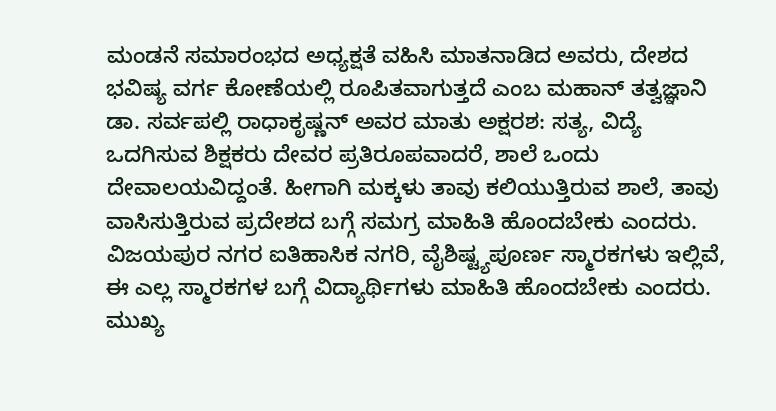ಮಂಡನೆ ಸಮಾರಂಭದ ಅಧ್ಯಕ್ಷತೆ ವಹಿಸಿ ಮಾತನಾಡಿದ ಅವರು, ದೇಶದ ಭವಿಷ್ಯ ವರ್ಗ ಕೋಣೆಯಲ್ಲಿ ರೂಪಿತವಾಗುತ್ತದೆ ಎಂಬ ಮಹಾನ್ ತತ್ವಜ್ಞಾನಿ ಡಾ. ಸರ್ವಪಲ್ಲಿ ರಾಧಾಕೃಷ್ಣನ್ ಅವರ ಮಾತು ಅಕ್ಷರಶ: ಸತ್ಯ, ವಿದ್ಯೆ ಒದಗಿಸುವ ಶಿಕ್ಷಕರು ದೇವರ ಪ್ರತಿರೂಪವಾದರೆ, ಶಾಲೆ ಒಂದು ದೇವಾಲಯವಿದ್ದಂತೆ. ಹೀಗಾಗಿ ಮಕ್ಕಳು ತಾವು ಕಲಿಯುತ್ತಿರುವ ಶಾಲೆ, ತಾವು ವಾಸಿಸುತ್ತಿರುವ ಪ್ರದೇಶದ ಬಗ್ಗೆ ಸಮಗ್ರ ಮಾಹಿತಿ ಹೊಂದಬೇಕು ಎಂದರು.
ವಿಜಯಪುರ ನಗರ ಐತಿಹಾಸಿಕ ನಗರಿ, ವೈಶಿಷ್ಟ್ಯಪೂರ್ಣ ಸ್ಮಾರಕಗಳು ಇಲ್ಲಿವೆ, ಈ ಎಲ್ಲ ಸ್ಮಾರಕಗಳ ಬಗ್ಗೆ ವಿದ್ಯಾರ್ಥಿಗಳು ಮಾಹಿತಿ ಹೊಂದಬೇಕು ಎಂದರು.
ಮುಖ್ಯ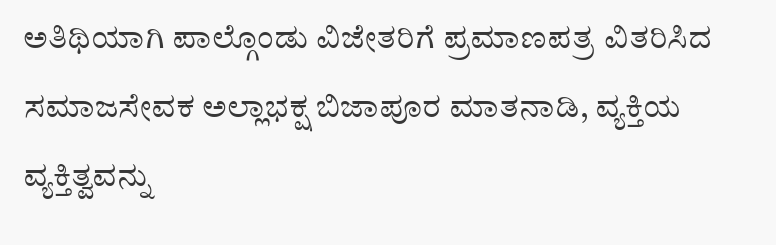ಅತಿಥಿಯಾಗಿ ಪಾಲ್ಗೊಂಡು ವಿಜೇತರಿಗೆ ಪ್ರಮಾಣಪತ್ರ ವಿತರಿಸಿದ ಸಮಾಜಸೇವಕ ಅಲ್ಲಾಭಕ್ಷ ಬಿಜಾಪೂರ ಮಾತನಾಡಿ, ವ್ಯಕ್ತಿಯ ವ್ಯಕ್ತಿತ್ವವನ್ನು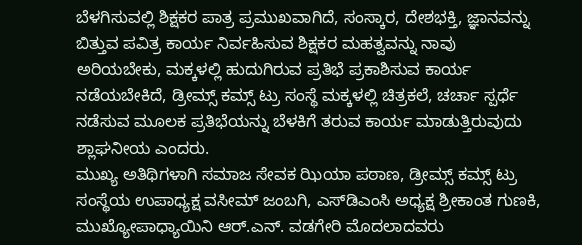ಬೆಳಗಿಸುವಲ್ಲಿ ಶಿಕ್ಷಕರ ಪಾತ್ರ ಪ್ರಮುಖವಾಗಿದೆ, ಸಂಸ್ಕಾರ, ದೇಶಭಕ್ತಿ, ಜ್ಞಾನವನ್ನು ಬಿತ್ತುವ ಪವಿತ್ರ ಕಾರ್ಯ ನಿರ್ವಹಿಸುವ ಶಿಕ್ಷಕರ ಮಹತ್ವವನ್ನು ನಾವು ಅರಿಯಬೇಕು, ಮಕ್ಕಳಲ್ಲಿ ಹುದುಗಿರುವ ಪ್ರತಿಭೆ ಪ್ರಕಾಶಿಸುವ ಕಾರ್ಯ ನಡೆಯಬೇಕಿದೆ, ಡ್ರೀಮ್ಸ್ ಕಮ್ಸ್ ಟ್ರು ಸಂಸ್ಥೆ ಮಕ್ಕಳಲ್ಲಿ ಚಿತ್ರಕಲೆ, ಚರ್ಚಾ ಸ್ಪರ್ಧೆ ನಡೆಸುವ ಮೂಲಕ ಪ್ರತಿಭೆಯನ್ನು ಬೆಳಕಿಗೆ ತರುವ ಕಾರ್ಯ ಮಾಡುತ್ತಿರುವುದು ಶ್ಲಾಘನೀಯ ಎಂದರು.
ಮುಖ್ಯ ಅತಿಥಿಗಳಾಗಿ ಸಮಾಜ ಸೇವಕ ಝಿಯಾ ಪಠಾಣ, ಡ್ರೀಮ್ಸ್ ಕಮ್ಸ್ ಟ್ರು ಸಂಸ್ಥೆಯ ಉಪಾಧ್ಯಕ್ಷ ವಸೀಮ್ ಜಂಬಗಿ, ಎಸ್‍ಡಿಎಂಸಿ ಅಧ್ಯಕ್ಷ ಶ್ರೀಕಾಂತ ಗುಣಕಿ, ಮುಖ್ಯೋಪಾಧ್ಯಾಯಿನಿ ಆರ್.ಎನ್. ವಡಗೇರಿ ಮೊದಲಾದವರು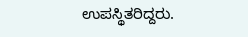ಉಪಸ್ಥಿತರಿದ್ದರು.